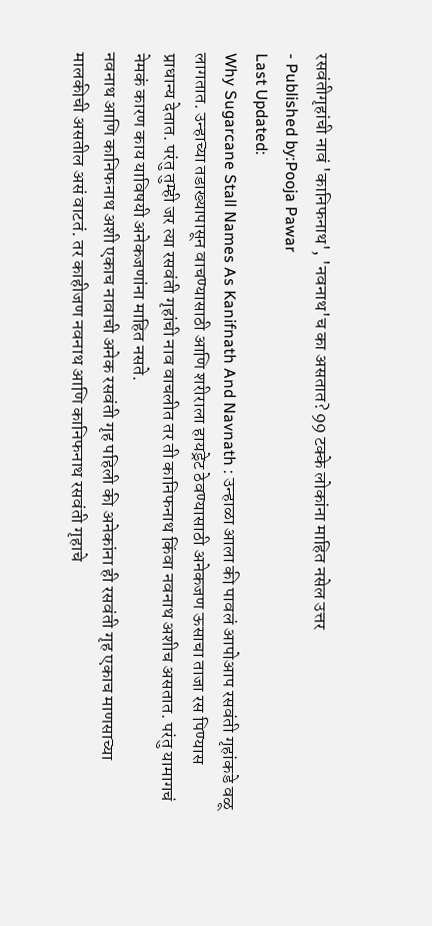रसवंतीगृहांची नावं 'कानिफनाथ', 'नवनाथ'च का असतात? 99 टक्के लोकांना माहित नसेल उत्तर
- Published by:Pooja Pawar
Last Updated:
Why Sugarcane Stall Names As Kanifnath And Navnath : उन्हाळा आला की पावलं आपोआप रसवंती गृहांकडे वळू लागतात. उन्हाच्या तडाख्यापासून वाचण्यासाठी आणि शरीराला हायड्रेट ठेवण्यासाठी अनेकजण ऊसाचा ताजा रस पिण्यास प्राधान्य देतात. परंतु तुम्ही जर त्या रसवंती गृहांची नाव वाचलीत तर ती कानिफनाथ किंवा नवनाथ अशीच असतात. परंतु यामागचं नेमकं कारण काय याविषयी अनेकजणांना माहित नसते.
नवनाथ आणि कानिफनाथ अशी एकाच नावाची अनेक रसवंती गृह पहिली की अनेकांना ही रसवंती गृह एकाच माणसाच्या मालकीची असतील असं वाटतं. तर काहीजण नवनाथ आणि कानिफनाथ रसवंती गृहाचे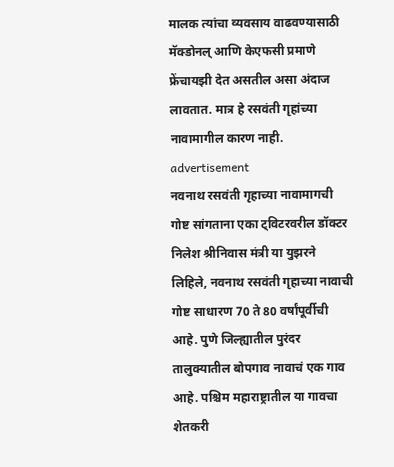मालक त्यांचा व्यवसाय वाढवण्यासाठी मॅक्डोनल् आणि केएफसी प्रमाणे फ्रेंचायझी देत असतील असा अंदाज लावतात. मात्र हे रसवंती गृहांच्या नावामागील कारण नाही.
advertisement
नवनाथ रसवंती गृहाच्या नावामागची गोष्ट सांगताना एका ट्विटरवरील डॉक्टर निलेश श्रीनिवास मंत्री या युझरने लिहिले, नवनाथ रसवंती गृहाच्या नावाची गोष्ट साधारण 70 ते 80 वर्षांपूर्वीची आहे. पुणे जिल्ह्यातील पुरंदर तालुक्यातील बोपगाव नावाचं एक गाव आहे. पश्चिम महाराष्ट्रातील या गावचा शेतकरी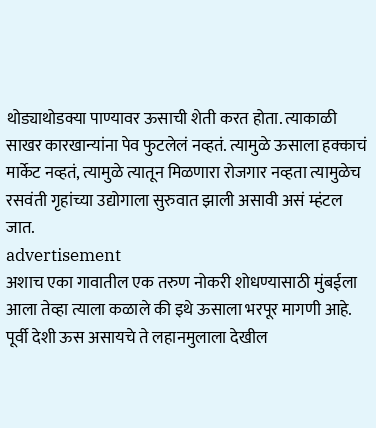थोड्याथोडक्या पाण्यावर ऊसाची शेती करत होता. त्याकाळी साखर कारखान्यांना पेव फुटलेलं नव्हतं. त्यामुळे ऊसाला हक्काचं मार्केट नव्हतं, त्यामुळे त्यातून मिळणारा रोजगार नव्हता त्यामुळेच रसवंती गृहांच्या उद्योगाला सुरुवात झाली असावी असं म्हंटल जात.
advertisement
अशाच एका गावातील एक तरुण नोकरी शोधण्यासाठी मुंबईला आला तेव्हा त्याला कळाले की इथे ऊसाला भरपूर मागणी आहे. पूर्वी देशी ऊस असायचे ते लहानमुलाला देखील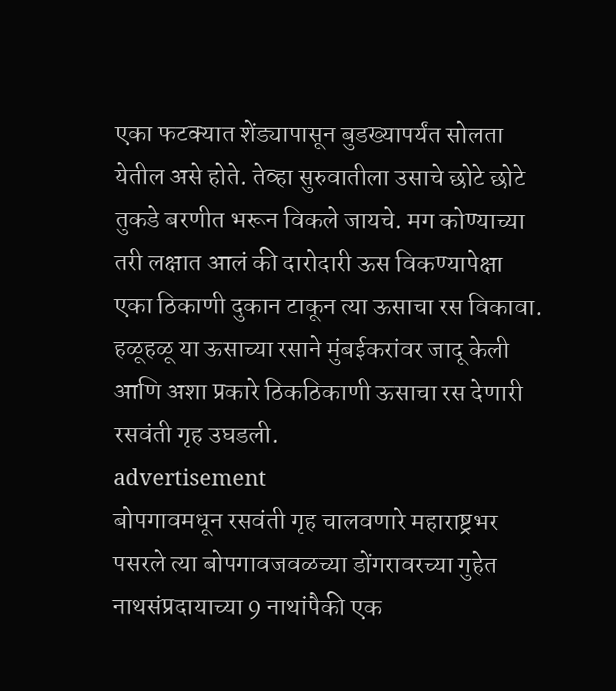एका फटक्यात शेंड्यापासून बुडख्यापर्यंत सोलता येतील असे होते. तेव्हा सुरुवातीला उसाचे छोटे छोटे तुकडे बरणीत भरून विकले जायचे. मग कोण्याच्या तरी लक्षात आलं की दारोदारी ऊस विकण्यापेक्षा एका ठिकाणी दुकान टाकून त्या ऊसाचा रस विकावा. हळूहळू या ऊसाच्या रसाने मुंबईकरांवर जादू केली आणि अशा प्रकारे ठिकठिकाणी ऊसाचा रस देणारी रसवंती गृह उघडली.
advertisement
बोपगावमधून रसवंती गृह चालवणारे महाराष्ट्रभर पसरले त्या बोपगावजवळच्या डोंगरावरच्या गुहेत नाथसंप्रदायाच्या 9 नाथांपैकी एक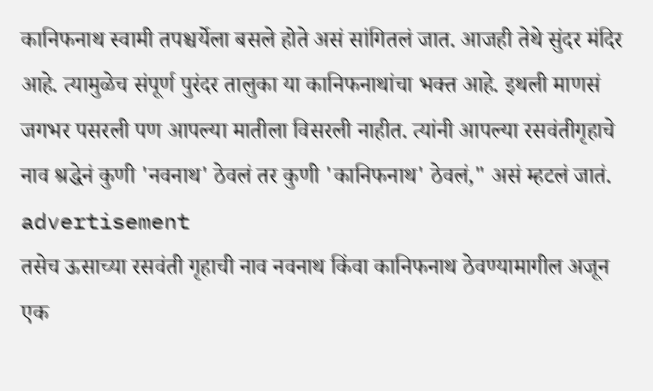कानिफनाथ स्वामी तपश्चर्येला बसले होते असं सांगितलं जात. आजही तेथे सुंदर मंदिर आहे. त्यामुळेच संपूर्ण पुरंदर तालुका या कानिफनाथांचा भक्त आहे. इथली माणसं जगभर पसरली पण आपल्या मातीला विसरली नाहीत. त्यांनी आपल्या रसवंतीगृहाचे नाव श्रद्धेनं कुणी 'नवनाथ' ठेवलं तर कुणी 'कानिफनाथ' ठेवलं," असं म्हटलं जातं.
advertisement
तसेच ऊसाच्या रसवंती गृहाची नाव नवनाथ किंवा कानिफनाथ ठेवण्यामागील अजून एक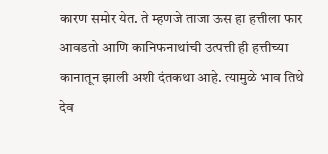कारण समोर येत. ते म्हणजे ताजा ऊस हा हत्तीला फार आवडतो आणि कानिफनाथांची उत्पत्ती ही हत्तीच्या कानातून झाली अशी दंतकथा आहे. त्यामुळे भाव तिथे देव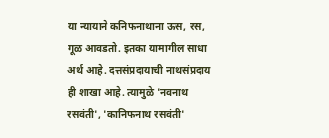या न्यायाने कनिफनाथाना ऊस, रस, गूळ आवडतो. इतका यामागील साधा अर्थ आहे. दत्तसंप्रदायाची नाथसंप्रदाय ही शाखा आहे. त्यामुळे 'नवनाथ रसवंती', 'कानिफनाथ रसवंती'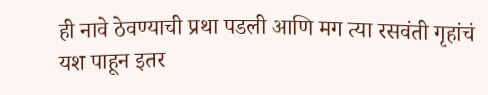ही नावे ठेवण्याची प्रथा पडली आणि मग त्या रसवंती गृहांचं यश पाहून इतर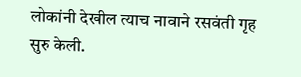लोकांनी देखील त्याच नावाने रसवंती गृह सुरु केली.